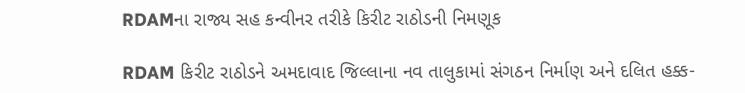RDAMના રાજ્ય સહ કન્વીનર તરીકે કિરીટ રાઠોડની નિમણૂક

RDAM કિરીટ રાઠોડને અમદાવાદ જિલ્લાના નવ તાલુકામાં સંગઠન નિર્માણ અને દલિત હક્ક-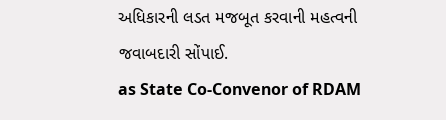અધિકારની લડત મજબૂત કરવાની મહત્વની જવાબદારી સોંપાઈ.
as State Co-Convenor of RDAM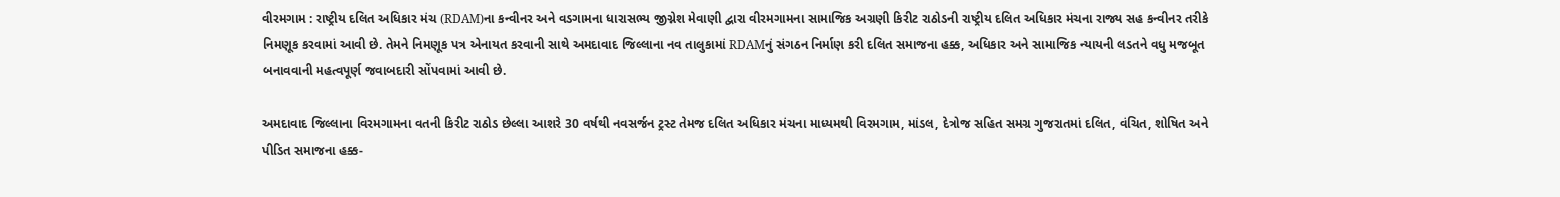વીરમગામ : રાષ્ટ્રીય દલિત અધિકાર મંચ (RDAM)ના કન્વીનર અને વડગામના ધારાસભ્ય જીગ્નેશ મેવાણી દ્વારા વીરમગામના સામાજિક અગ્રણી કિરીટ રાઠોડની રાષ્ટ્રીય દલિત અધિકાર મંચના રાજ્ય સહ કન્વીનર તરીકે નિમણૂક કરવામાં આવી છે. તેમને નિમણૂક પત્ર એનાયત કરવાની સાથે અમદાવાદ જિલ્લાના નવ તાલુકામાં RDAMનું સંગઠન નિર્માણ કરી દલિત સમાજના હક્ક, અધિકાર અને સામાજિક ન્યાયની લડતને વધુ મજબૂત બનાવવાની મહત્વપૂર્ણ જવાબદારી સોંપવામાં આવી છે.

અમદાવાદ જિલ્લાના વિરમગામના વતની કિરીટ રાઠોડ છેલ્લા આશરે 30 વર્ષથી નવસર્જન ટ્રસ્ટ તેમજ દલિત અધિકાર મંચના માધ્યમથી વિરમગામ, માંડલ, દેત્રોજ સહિત સમગ્ર ગુજરાતમાં દલિત, વંચિત, શોષિત અને પીડિત સમાજના હક્ક-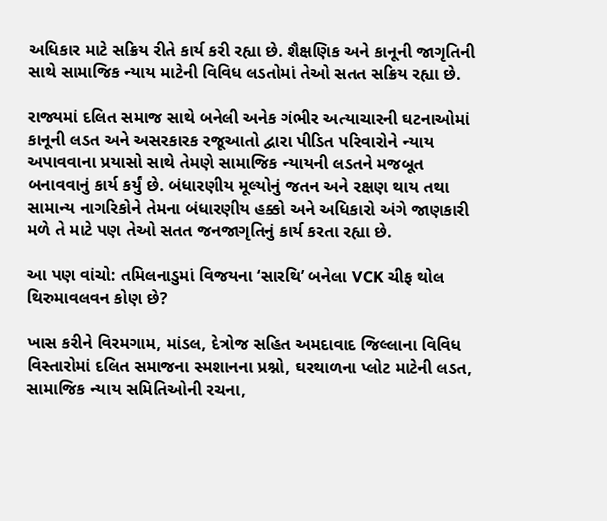અધિકાર માટે સક્રિય રીતે કાર્ય કરી રહ્યા છે. શૈક્ષણિક અને કાનૂની જાગૃતિની સાથે સામાજિક ન્યાય માટેની વિવિધ લડતોમાં તેઓ સતત સક્રિય રહ્યા છે.

રાજ્યમાં દલિત સમાજ સાથે બનેલી અનેક ગંભીર અત્યાચારની ઘટનાઓમાં કાનૂની લડત અને અસરકારક રજૂઆતો દ્વારા પીડિત પરિવારોને ન્યાય અપાવવાના પ્રયાસો સાથે તેમણે સામાજિક ન્યાયની લડતને મજબૂત બનાવવાનું કાર્ય કર્યું છે. બંધારણીય મૂલ્યોનું જતન અને રક્ષણ થાય તથા સામાન્ય નાગરિકોને તેમના બંધારણીય હક્કો અને અધિકારો અંગે જાણકારી મળે તે માટે પણ તેઓ સતત જનજાગૃતિનું કાર્ય કરતા રહ્યા છે.

આ પણ વાંચો: તમિલનાડુમાં વિજયના ‘સારથિ’ બનેલા VCK ચીફ થોલ થિરુમાવલવન કોણ છે?

ખાસ કરીને વિરમગામ, માંડલ, દેત્રોજ સહિત અમદાવાદ જિલ્લાના વિવિધ વિસ્તારોમાં દલિત સમાજના સ્મશાનના પ્રશ્નો, ઘરથાળના પ્લોટ માટેની લડત, સામાજિક ન્યાય સમિતિઓની રચના,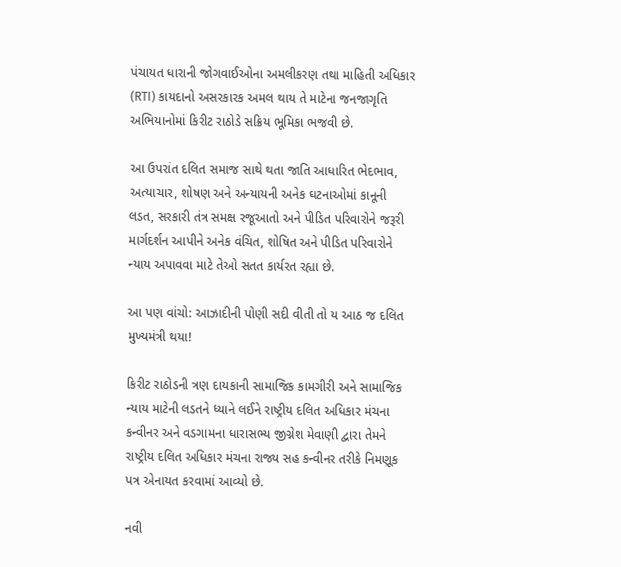પંચાયત ધારાની જોગવાઈઓના અમલીકરણ તથા માહિતી અધિકાર (RTI) કાયદાનો અસરકારક અમલ થાય તે માટેના જનજાગૃતિ અભિયાનોમાં કિરીટ રાઠોડે સક્રિય ભૂમિકા ભજવી છે.

આ ઉપરાંત દલિત સમાજ સાથે થતા જાતિ આધારિત ભેદભાવ, અત્યાચાર, શોષણ અને અન્યાયની અનેક ઘટનાઓમાં કાનૂની લડત, સરકારી તંત્ર સમક્ષ રજૂઆતો અને પીડિત પરિવારોને જરૂરી માર્ગદર્શન આપીને અનેક વંચિત, શોષિત અને પીડિત પરિવારોને ન્યાય અપાવવા માટે તેઓ સતત કાર્યરત રહ્યા છે.

આ પણ વાંચો: આઝાદીની પોણી સદી વીતી તો ય આઠ જ દલિત મુખ્યમંત્રી થયા!

કિરીટ રાઠોડની ત્રણ દાયકાની સામાજિક કામગીરી અને સામાજિક ન્યાય માટેની લડતને ધ્યાને લઈને રાષ્ટ્રીય દલિત અધિકાર મંચના કન્વીનર અને વડગામના ધારાસભ્ય જીગ્નેશ મેવાણી દ્વારા તેમને રાષ્ટ્રીય દલિત અધિકાર મંચના રાજ્ય સહ કન્વીનર તરીકે નિમણૂક પત્ર એનાયત કરવામાં આવ્યો છે.

નવી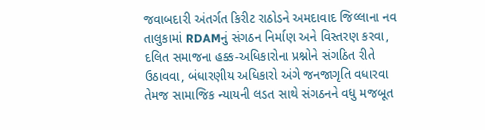જવાબદારી અંતર્ગત કિરીટ રાઠોડને અમદાવાદ જિલ્લાના નવ તાલુકામાં RDAMનું સંગઠન નિર્માણ અને વિસ્તરણ કરવા, દલિત સમાજના હક્ક-અધિકારોના પ્રશ્નોને સંગઠિત રીતે ઉઠાવવા, બંધારણીય અધિકારો અંગે જનજાગૃતિ વધારવા તેમજ સામાજિક ન્યાયની લડત સાથે સંગઠનને વધુ મજબૂત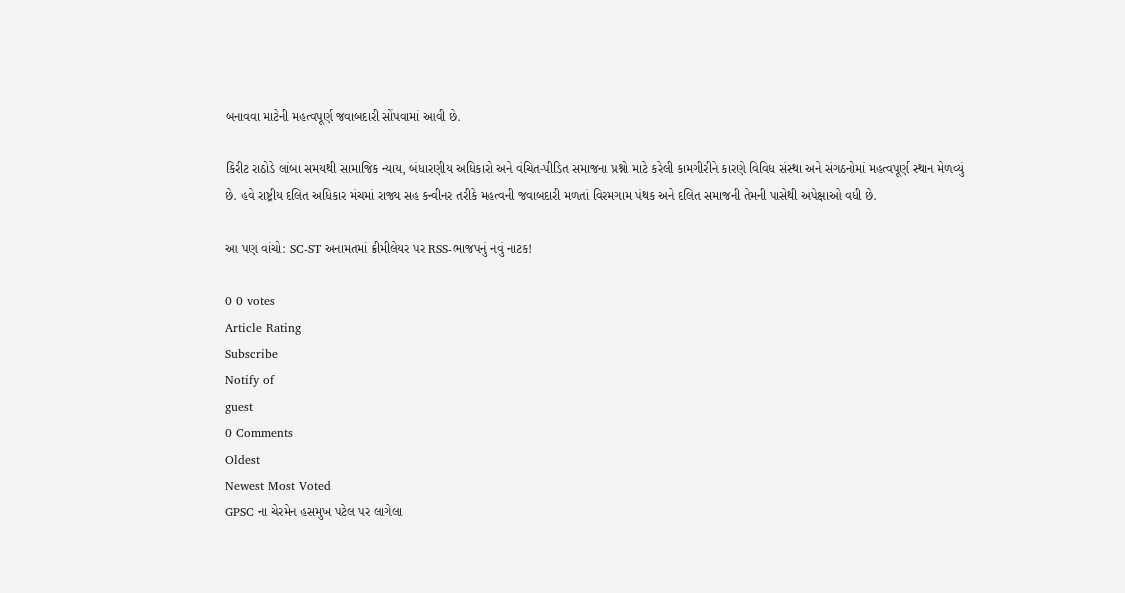બનાવવા માટેની મહત્વપૂર્ણ જવાબદારી સોંપવામાં આવી છે.

કિરીટ રાઠોડે લાંબા સમયથી સામાજિક ન્યાય, બંધારણીય અધિકારો અને વંચિત-પીડિત સમાજના પ્રશ્નો માટે કરેલી કામગીરીને કારણે વિવિધ સંસ્થા અને સંગઠનોમાં મહત્વપૂર્ણ સ્થાન મેળવ્યું છે. હવે રાષ્ટ્રીય દલિત અધિકાર મંચમાં રાજ્ય સહ કન્વીનર તરીકે મહત્વની જવાબદારી મળતાં વિરમગામ પંથક અને દલિત સમાજની તેમની પાસેથી અપેક્ષાઓ વધી છે.

આ પણ વાંચો: SC-ST અનામતમાં ક્રીમીલેયર પર RSS-ભાજપનું નવું નાટક!

0 0 votes
Article Rating
Subscribe
Notify of
guest
0 Comments
Oldest
Newest Most Voted
GPSC ના ચેરમેન હસમુખ પટેલ પર લાગેલા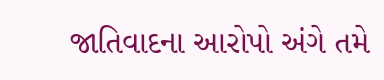જાતિવાદના આરોપો અંગે તમે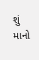શું માનો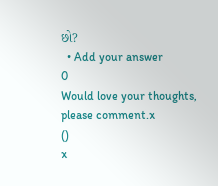છો?
  • Add your answer
0
Would love your thoughts, please comment.x
()
x